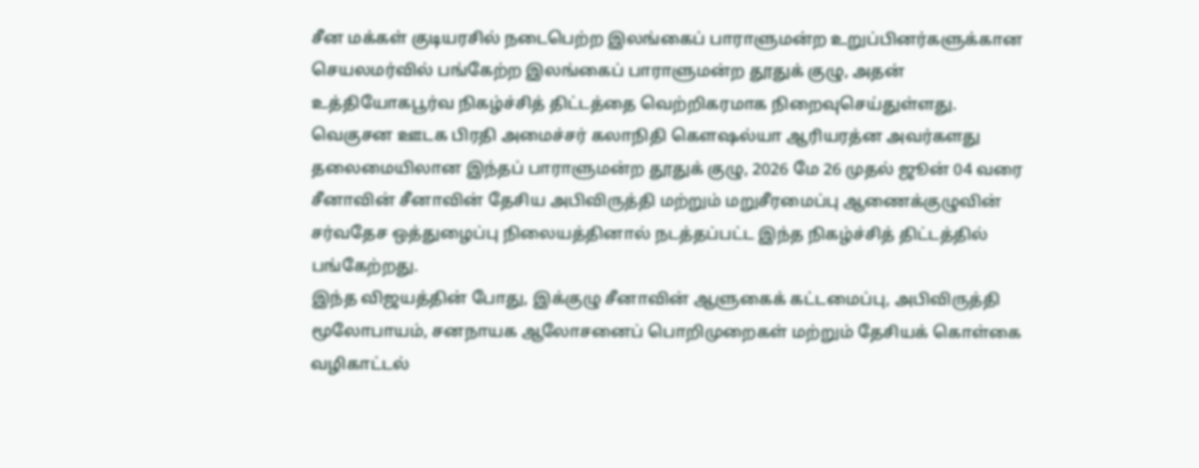சீன மக்கள் குடியரசில் நடைபெற்ற இலங்கைப் பாராளுமன்ற உறுப்பினர்களுக்கான செயலமர்வில் பங்கேற்ற இலங்கைப் பாராளுமன்ற தூதுக் குழு, அதன் உத்தியோகபூர்வ நிகழ்ச்சித் திட்டத்தை வெற்றிகரமாக நிறைவுசெய்துள்ளது.
வெகுசன ஊடக பிரதி அமைச்சர் கலாநிதி கௌஷல்யா ஆரியரத்ன அவர்களது தலைமையிலான இந்தப் பாராளுமன்ற தூதுக் குழு, 2026 மே 26 முதல் ஜூன் 04 வரை சீனாவின் சீனாவின் தேசிய அபிவிருத்தி மற்றும் மறுசீரமைப்பு ஆணைக்குழுவின் சர்வதேச ஒத்துழைப்பு நிலையத்தினால் நடத்தப்பட்ட இந்த நிகழ்ச்சித் திட்டத்தில் பங்கேற்றது.
இந்த விஜயத்தின் போது, இக்குழு சீனாவின் ஆளுகைக் கட்டமைப்பு, அபிவிருத்தி மூலோபாயம், சனநாயக ஆலோசனைப் பொறிமுறைகள் மற்றும் தேசியக் கொள்கை வழிகாட்டல்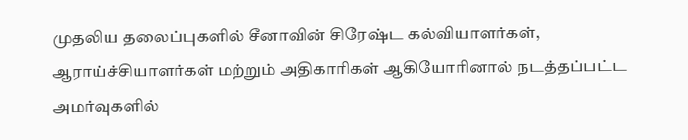முதலிய தலைப்புகளில் சீனாவின் சிரேஷ்ட கல்வியாளர்கள், ஆராய்ச்சியாளர்கள் மற்றும் அதிகாரிகள் ஆகியோரினால் நடத்தப்பட்ட அமர்வுகளில்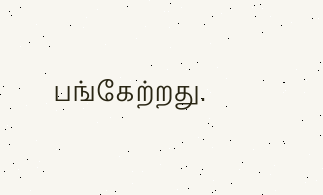பங்கேற்றது.